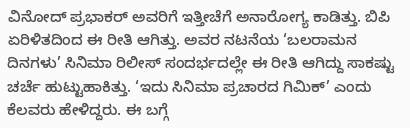ವಿನೋದ್ ಪ್ರಭಾಕರ್ ಅವರಿಗೆ ಇತ್ತೀಚೆಗೆ ಅನಾರೋಗ್ಯ ಕಾಡಿತ್ತು. ಬಿಪಿ ಏರಿಳಿತದಿಂದ ಈ ರೀತಿ ಆಗಿತ್ತು. ಅವರ ನಟನೆಯ ‘ಬಲರಾಮನ ದಿನಗಳು’ ಸಿನಿಮಾ ರಿಲೀಸ್ ಸಂದರ್ಭದಲ್ಲೇ ಈ ರೀತಿ ಆಗಿದ್ದು ಸಾಕಷ್ಟು ಚರ್ಚೆ ಹುಟ್ಟುಹಾಕಿತ್ತು. ‘ಇದು ಸಿನಿಮಾ ಪ್ರಚಾರದ ಗಿಮಿಕ್’ ಎಂದು ಕೆಲವರು ಹೇಳಿದ್ದರು. ಈ ಬಗ್ಗೆ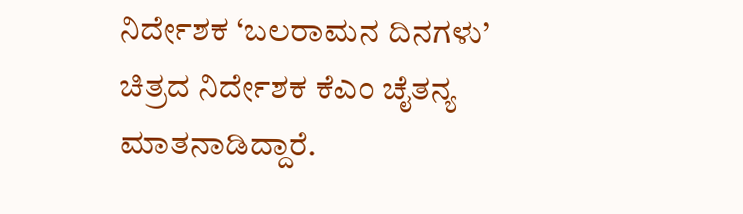ನಿರ್ದೇಶಕ ‘ಬಲರಾಮನ ದಿನಗಳು’ ಚಿತ್ರದ ನಿರ್ದೇಶಕ ಕೆಎಂ ಚೈತನ್ಯ ಮಾತನಾಡಿದ್ದಾರೆ.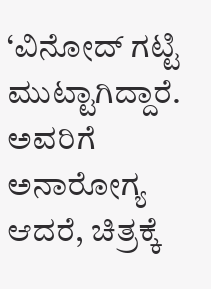‘ವಿನೋದ್ ಗಟ್ಟಿ ಮುಟ್ಟಾಗಿದ್ದಾರೆ. ಅವರಿಗೆ ಅನಾರೋಗ್ಯ ಆದರೆ, ಚಿತ್ರಕ್ಕೆ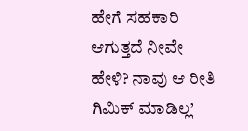ಹೇಗೆ ಸಹಕಾರಿ ಆಗುತ್ತದೆ ನೀವೇ ಹೇಳಿ? ನಾವು ಆ ರೀತಿ ಗಿಮಿಕ್ ಮಾಡಿಲ್ಲ’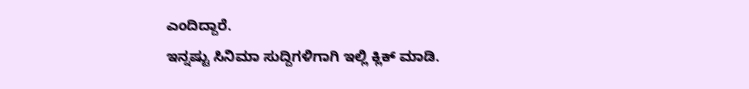ಎಂದಿದ್ದಾರೆ.
ಇನ್ನಷ್ಟು ಸಿನಿಮಾ ಸುದ್ದಿಗಳಿಗಾಗಿ ಇಲ್ಲಿ ಕ್ಲಿಕ್ ಮಾಡಿ.